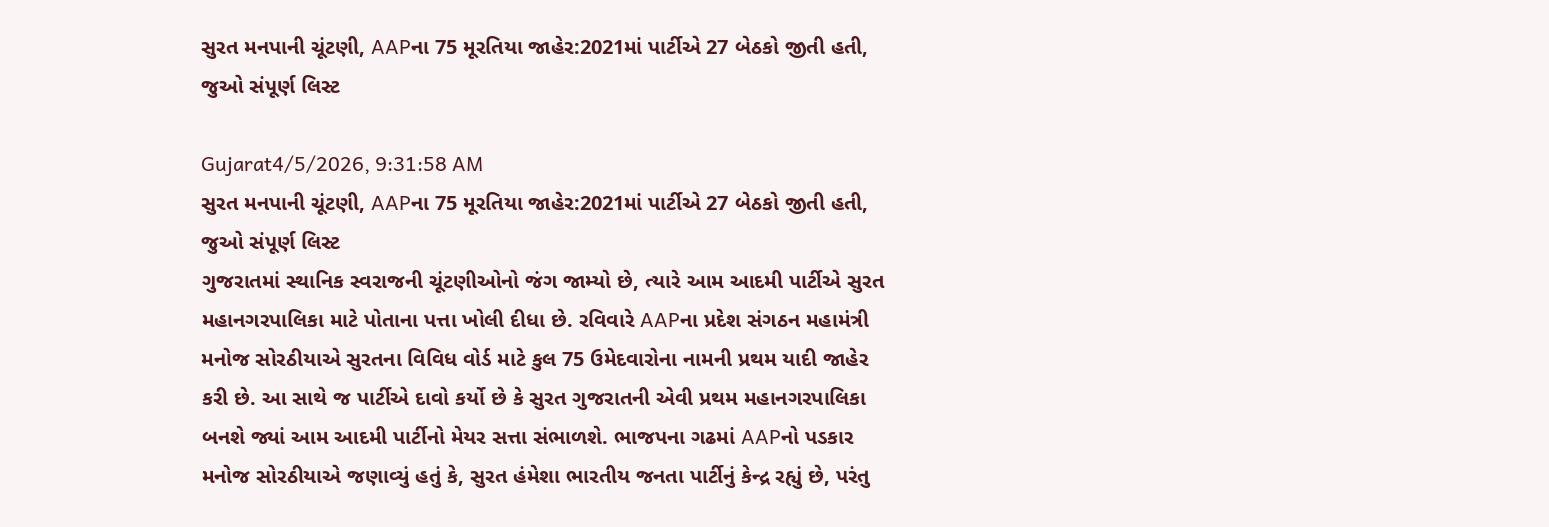સુરત મનપાની ચૂંટણી, AAPના 75 મૂરતિયા જાહેર:2021માં પાર્ટીએ 27 બેઠકો જીતી હતી, જુઓ સંપૂર્ણ લિસ્ટ

Gujarat4/5/2026, 9:31:58 AM
સુરત મનપાની ચૂંટણી, AAPના 75 મૂરતિયા જાહેર:2021માં પાર્ટીએ 27 બેઠકો જીતી હતી, જુઓ સંપૂર્ણ લિસ્ટ
ગુજરાતમાં સ્થાનિક સ્વરાજની ચૂંટણીઓનો જંગ જામ્યો છે, ત્યારે આમ આદમી પાર્ટીએ સુરત મહાનગરપાલિકા માટે પોતાના પત્તા ખોલી દીધા છે. રવિવારે AAPના પ્રદેશ સંગઠન મહામંત્રી મનોજ સોરઠીયાએ સુરતના વિવિધ વોર્ડ માટે કુલ 75 ઉમેદવારોના નામની પ્રથમ યાદી જાહેર કરી છે. આ સાથે જ પાર્ટીએ દાવો કર્યો છે કે સુરત ગુજરાતની એવી પ્રથમ મહાનગરપાલિકા બનશે જ્યાં આમ આદમી પાર્ટીનો મેયર સત્તા સંભાળશે. ભાજપના ગઢમાં AAPનો પડકાર મનોજ સોરઠીયાએ જણાવ્યું હતું કે, સુરત હંમેશા ભારતીય જનતા પાર્ટીનું કેન્દ્ર રહ્યું છે, પરંતુ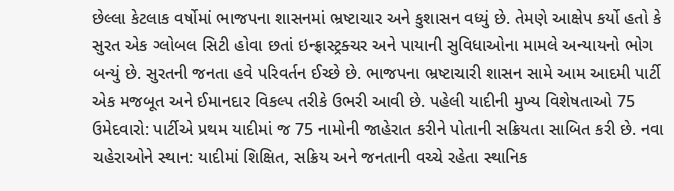છેલ્લા કેટલાક વર્ષોમાં ભાજપના શાસનમાં ભ્રષ્ટાચાર અને કુશાસન વધ્યું છે. તેમણે આક્ષેપ કર્યો હતો કે સુરત એક ગ્લોબલ સિટી હોવા છતાં ઇન્ફ્રાસ્ટ્રક્ચર અને પાયાની સુવિધાઓના મામલે અન્યાયનો ભોગ બન્યું છે. સુરતની જનતા હવે પરિવર્તન ઈચ્છે છે. ભાજપના ભ્રષ્ટાચારી શાસન સામે આમ આદમી પાર્ટી એક મજબૂત અને ઈમાનદાર વિકલ્પ તરીકે ઉભરી આવી છે. પહેલી યાદીની મુખ્ય વિશેષતાઓ 75 ઉમેદવારો: પાર્ટીએ પ્રથમ યાદીમાં જ 75 નામોની જાહેરાત કરીને પોતાની સક્રિયતા સાબિત કરી છે. નવા ચહેરાઓને સ્થાન: યાદીમાં શિક્ષિત, સક્રિય અને જનતાની વચ્ચે રહેતા સ્થાનિક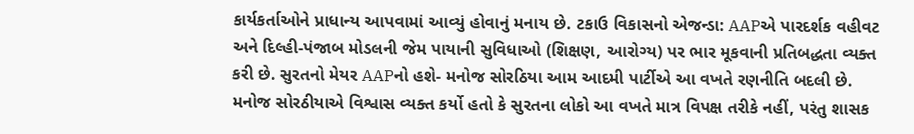કાર્યકર્તાઓને પ્રાધાન્ય આપવામાં આવ્યું હોવાનું મનાય છે. ટકાઉ વિકાસનો એજન્ડા: AAPએ પારદર્શક વહીવટ અને દિલ્હી-પંજાબ મોડલની જેમ પાયાની સુવિધાઓ (શિક્ષણ, આરોગ્ય) પર ભાર મૂકવાની પ્રતિબદ્ધતા વ્યક્ત કરી છે. સુરતનો મેયર AAPનો હશે- મનોજ સોરઠિયા આમ આદમી પાર્ટીએ આ વખતે રણનીતિ બદલી છે. મનોજ સોરઠીયાએ વિશ્વાસ વ્યક્ત કર્યો હતો કે સુરતના લોકો આ વખતે માત્ર વિપક્ષ તરીકે નહીં, પરંતુ શાસક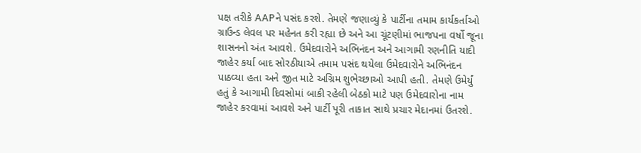પક્ષ તરીકે AAPને પસંદ કરશે. તેમણે જણાવ્યું કે પાર્ટીના તમામ કાર્યકર્તાઓ ગ્રાઉન્ડ લેવલ પર મહેનત કરી રહ્યા છે અને આ ચૂંટણીમાં ભાજપના વર્ષો જૂના શાસનનો અંત આવશે. ઉમેદવારોને અભિનંદન અને આગામી રણનીતિ યાદી જાહેર કર્યા બાદ સોરઠીયાએ તમામ પસંદ થયેલા ઉમેદવારોને અભિનંદન પાઠવ્યા હતા અને જીત માટે અગ્રિમ શુભેચ્છાઓ આપી હતી. તેમણે ઉમેર્યું હતું કે આગામી દિવસોમાં બાકી રહેલી બેઠકો માટે પણ ઉમેદવારોના નામ જાહેર કરવામાં આવશે અને પાર્ટી પૂરી તાકાત સાથે પ્રચાર મેદાનમાં ઉતરશે.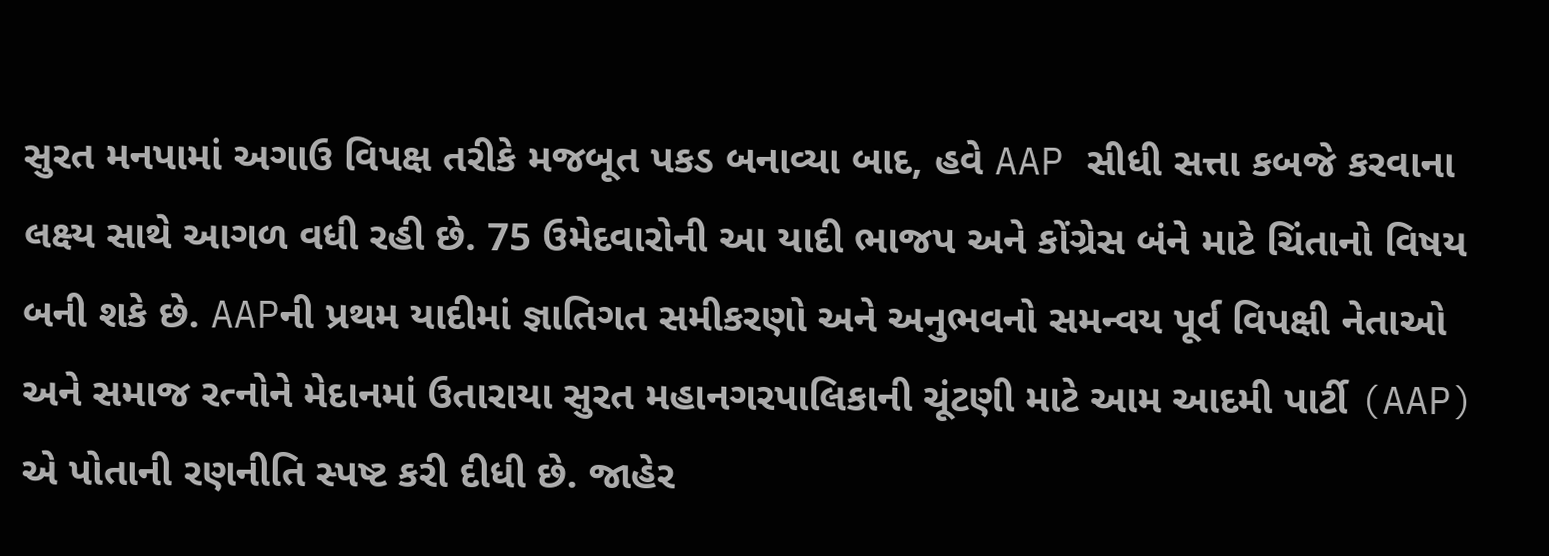સુરત મનપામાં અગાઉ વિપક્ષ તરીકે મજબૂત પકડ બનાવ્યા બાદ, હવે AAP સીધી સત્તા કબજે કરવાના લક્ષ્ય સાથે આગળ વધી રહી છે. 75 ઉમેદવારોની આ યાદી ભાજપ અને કોંગ્રેસ બંને માટે ચિંતાનો વિષય બની શકે છે. AAPની પ્રથમ યાદીમાં જ્ઞાતિગત સમીકરણો અને અનુભવનો સમન્વય પૂર્વ વિપક્ષી નેતાઓ અને સમાજ રત્નોને મેદાનમાં ઉતારાયા સુરત મહાનગરપાલિકાની ચૂંટણી માટે આમ આદમી પાર્ટી (AAP) એ પોતાની રણનીતિ સ્પષ્ટ કરી દીધી છે. જાહેર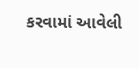કરવામાં આવેલી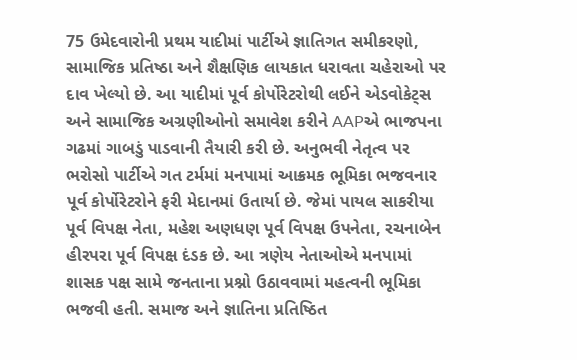75 ઉમેદવારોની પ્રથમ યાદીમાં પાર્ટીએ જ્ઞાતિગત સમીકરણો, સામાજિક પ્રતિષ્ઠા અને શૈક્ષણિક લાયકાત ધરાવતા ચહેરાઓ પર દાવ ખેલ્યો છે. આ યાદીમાં પૂર્વ કોર્પોરેટરોથી લઈને એડવોકેટ્સ અને સામાજિક અગ્રણીઓનો સમાવેશ કરીને AAPએ ભાજપના ગઢમાં ગાબડું પાડવાની તૈયારી કરી છે. અનુભવી નેતૃત્વ પર ભરોસો પાર્ટીએ ગત ટર્મમાં મનપામાં આક્રમક ભૂમિકા ભજવનાર પૂર્વ કોર્પોરેટરોને ફરી મેદાનમાં ઉતાર્યા છે. જેમાં પાયલ સાકરીયા પૂર્વ વિપક્ષ નેતા, મહેશ અણધણ પૂર્વ વિપક્ષ ઉપનેતા, રચનાબેન હીરપરા પૂર્વ વિપક્ષ દંડક છે. આ ત્રણેય નેતાઓએ મનપામાં શાસક પક્ષ સામે જનતાના પ્રશ્નો ઉઠાવવામાં મહત્વની ભૂમિકા ભજવી હતી. સમાજ અને જ્ઞાતિના પ્રતિષ્ઠિત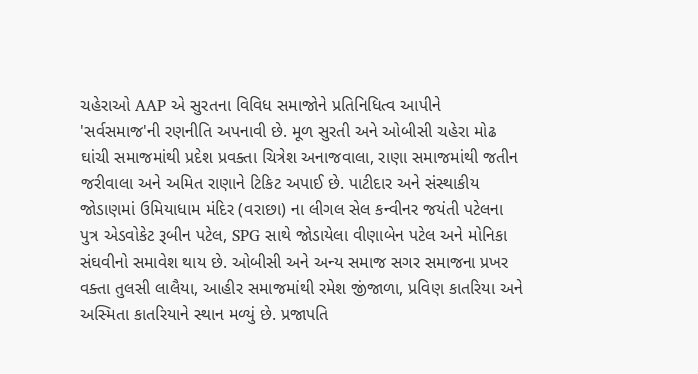ચહેરાઓ AAP એ સુરતના વિવિધ સમાજોને પ્રતિનિધિત્વ આપીને 'સર્વસમાજ'ની રણનીતિ અપનાવી છે. મૂળ સુરતી અને ઓબીસી ચહેરા મોઢ ઘાંચી સમાજમાંથી પ્રદેશ પ્રવક્તા ચિત્રેશ અનાજવાલા, રાણા સમાજમાંથી જતીન જરીવાલા અને અમિત રાણાને ટિકિટ અપાઈ છે. પાટીદાર અને સંસ્થાકીય જોડાણમાં ઉમિયાધામ મંદિર (વરાછા) ના લીગલ સેલ કન્વીનર જયંતી પટેલના પુત્ર એડવોકેટ રૂબીન પટેલ, SPG સાથે જોડાયેલા વીણાબેન પટેલ અને મોનિકા સંઘવીનો સમાવેશ થાય છે. ઓબીસી અને અન્ય સમાજ સગર સમાજના પ્રખર વક્તા તુલસી લાલૈયા, આહીર સમાજમાંથી રમેશ જીંજાળા, પ્રવિણ કાતરિયા અને અસ્મિતા કાતરિયાને સ્થાન મળ્યું છે. પ્રજાપતિ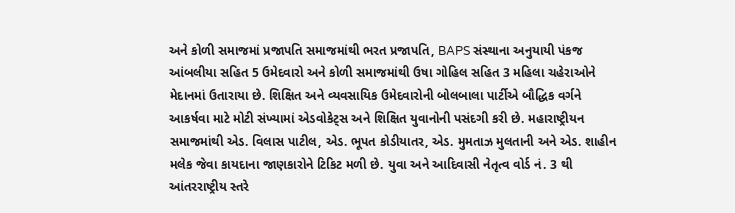અને કોળી સમાજમાં પ્રજાપતિ સમાજમાંથી ભરત પ્રજાપતિ, BAPS સંસ્થાના અનુયાયી પંકજ આંબલીયા સહિત 5 ઉમેદવારો અને કોળી સમાજમાંથી ઉષા ગોહિલ સહિત 3 મહિલા ચહેરાઓને મેદાનમાં ઉતારાયા છે. શિક્ષિત અને વ્યવસાયિક ઉમેદવારોની બોલબાલા પાર્ટીએ બૌદ્ધિક વર્ગને આકર્ષવા માટે મોટી સંખ્યામાં એડવોકેટ્સ અને શિક્ષિત યુવાનોની પસંદગી કરી છે. મહારાષ્ટ્રીયન સમાજમાંથી એડ. વિલાસ પાટીલ, એડ. ભૂપત કોડીયાતર, એડ. મુમતાઝ મુલતાની અને એડ. શાહીન મલેક જેવા કાયદાના જાણકારોને ટિકિટ મળી છે. યુવા અને આદિવાસી નેતૃત્વ વોર્ડ નં. 3 થી આંતરરાષ્ટ્રીય સ્તરે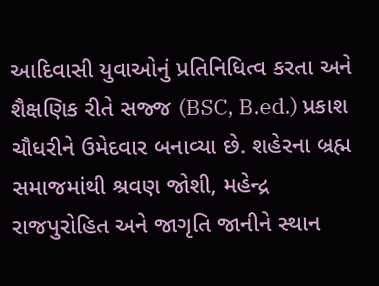આદિવાસી યુવાઓનું પ્રતિનિધિત્વ કરતા અને શૈક્ષણિક રીતે સજ્જ (BSC, B.ed.) પ્રકાશ ચૌધરીને ઉમેદવાર બનાવ્યા છે. શહેરના બ્રહ્મ સમાજમાંથી શ્રવણ જોશી, મહેન્દ્ર રાજપુરોહિત અને જાગૃતિ જાનીને સ્થાન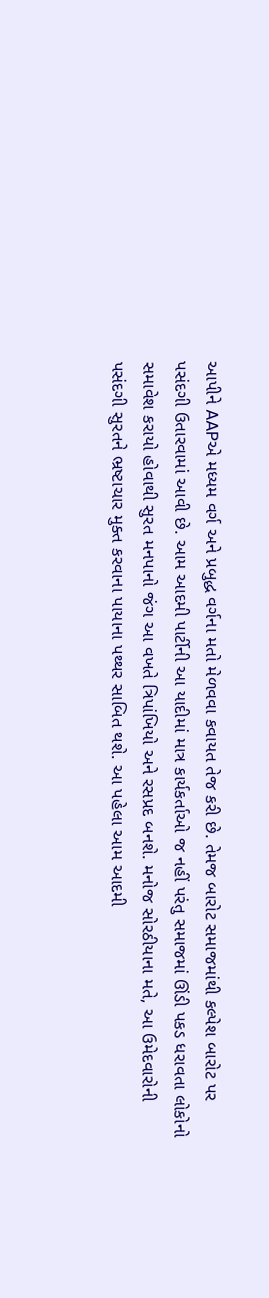આપીને AAPએ મધ્યમ વર્ગ અને પ્રબુદ્ધ વર્ગના મતો મેળવવા કવાયત તેજ કરી છે. તેમજ બારોટ સમાજમાંથી કલ્પેશ બારોટ પર પસંદગી ઉતારવામાં આવી છે. આમ આદમી પાર્ટીની આ યાદીમાં માત્ર કાર્યકર્તાઓ જ નહીં પરંતુ સમાજમાં ઊંડી પકડ ધરાવતા લોકોનો સમાવેશ કરાયો હોવાથી સુરત મનપાનો જંગ આ વખતે ત્રિપાંખિયો અને રસપ્રદ બનશે. મનોજ સોરઠીયાના મતે, આ ઉમેદવારોની પસંદગી સુરતને ભ્રષ્ટાચાર મુક્ત કરવાના પાયાના પથ્થર સાબિત થશે. આ પહેલા આમ આદમી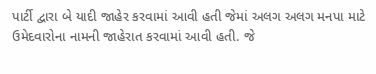પાર્ટી દ્વારા બે યાદી જાહેર કરવામાં આવી હતી જેમાં અલગ અલગ મનપા માટે ઉમેદવારોના નામની જાહેરાત કરવામાં આવી હતી. જે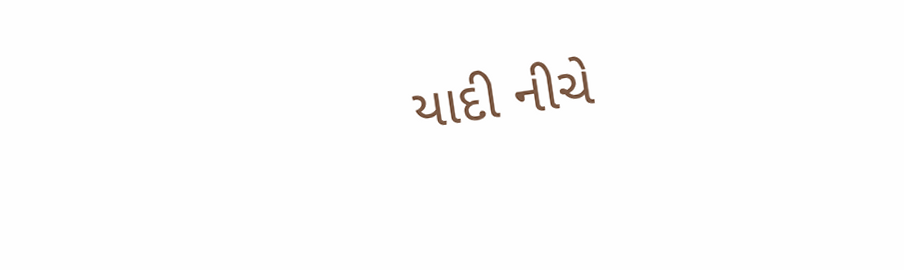યાદી નીચે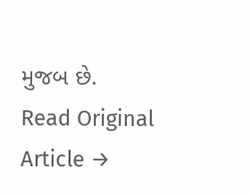મુજબ છે.
Read Original Article →